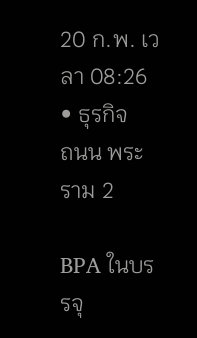20 ก.พ. เวลา 08:26 • ธุรกิจ
ถนน พระราม 2

BPA ในบรรจุ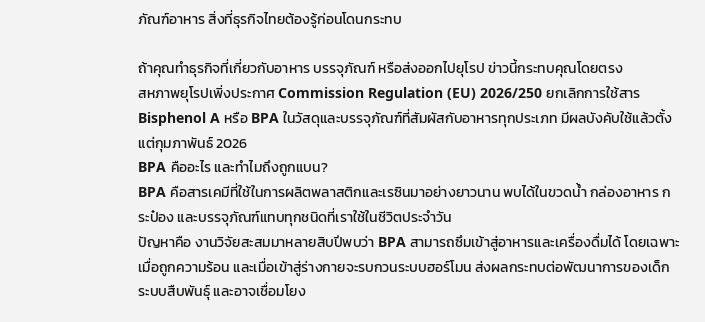ภัณฑ์อาหาร สิ่งที่ธุรกิจไทยต้องรู้ก่อนโดนกระทบ

ถ้าคุณทำธุรกิจที่เกี่ยวกับอาหาร บรรจุภัณฑ์ หรือส่งออกไปยุโรป ข่าวนี้กระทบคุณโดยตรง
สหภาพยุโรปเพิ่งประกาศ Commission Regulation (EU) 2026/250 ยกเลิกการใช้สาร Bisphenol A หรือ BPA ในวัสดุและบรรจุภัณฑ์ที่สัมผัสกับอาหารทุกประเภท มีผลบังคับใช้แล้วตั้งแต่กุมภาพันธ์ 2026
BPA คืออะไร และทำไมถึงถูกแบน?
BPA คือสารเคมีที่ใช้ในการผลิตพลาสติกและเรซินมาอย่างยาวนาน พบได้ในขวดน้ำ กล่องอาหาร กระป๋อง และบรรจุภัณฑ์แทบทุกชนิดที่เราใช้ในชีวิตประจำวัน
ปัญหาคือ งานวิจัยสะสมมาหลายสิบปีพบว่า BPA สามารถซึมเข้าสู่อาหารและเครื่องดื่มได้ โดยเฉพาะเมื่อถูกความร้อน และเมื่อเข้าสู่ร่างกายจะรบกวนระบบฮอร์โมน ส่งผลกระทบต่อพัฒนาการของเด็ก ระบบสืบพันธุ์ และอาจเชื่อมโยง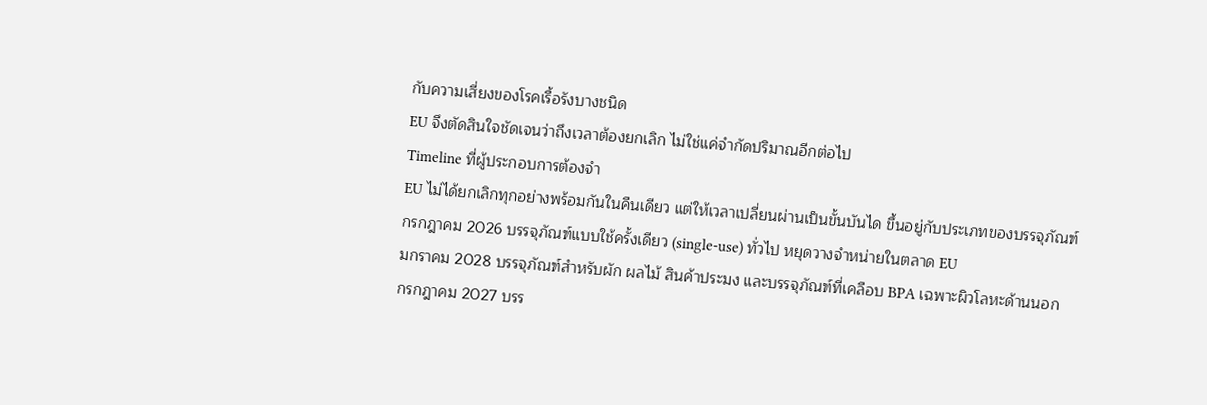กับความเสี่ยงของโรคเรื้อรังบางชนิด
EU จึงตัดสินใจชัดเจนว่าถึงเวลาต้องยกเลิก ไม่ใช่แค่จำกัดปริมาณอีกต่อไป
Timeline ที่ผู้ประกอบการต้องจำ
EU ไม่ได้ยกเลิกทุกอย่างพร้อมกันในคืนเดียว แต่ให้เวลาเปลี่ยนผ่านเป็นขั้นบันได ขึ้นอยู่กับประเภทของบรรจุภัณฑ์
กรกฎาคม 2026 บรรจุภัณฑ์แบบใช้ครั้งเดียว (single-use) ทั่วไป หยุดวางจำหน่ายในตลาด EU
มกราคม 2028 บรรจุภัณฑ์สำหรับผัก ผลไม้ สินค้าประมง และบรรจุภัณฑ์ที่เคลือบ BPA เฉพาะผิวโลหะด้านนอก
กรกฎาคม 2027 บรร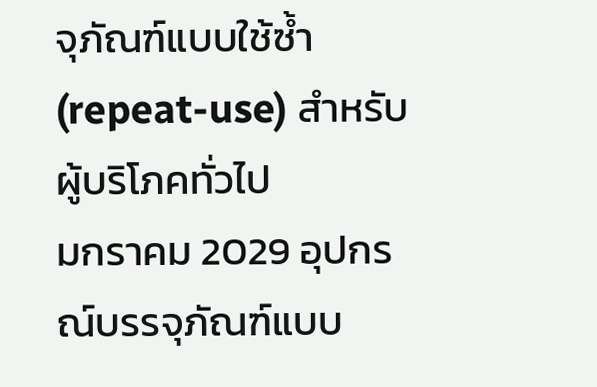จุภัณฑ์แบบใช้ซ้ำ (repeat-use) สำหรับผู้บริโภคทั่วไป
มกราคม 2029 อุปกรณ์บรรจุภัณฑ์แบบ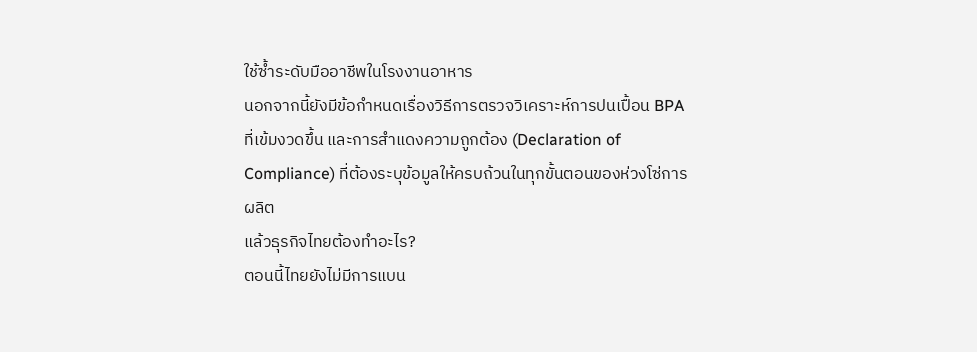ใช้ซ้ำระดับมืออาชีพในโรงงานอาหาร
นอกจากนี้ยังมีข้อกำหนดเรื่องวิธีการตรวจวิเคราะห์การปนเปื้อน BPA ที่เข้มงวดขึ้น และการสำแดงความถูกต้อง (Declaration of Compliance) ที่ต้องระบุข้อมูลให้ครบถ้วนในทุกขั้นตอนของห่วงโซ่การผลิต
แล้วธุรกิจไทยต้องทำอะไร?
ตอนนี้ไทยยังไม่มีการแบน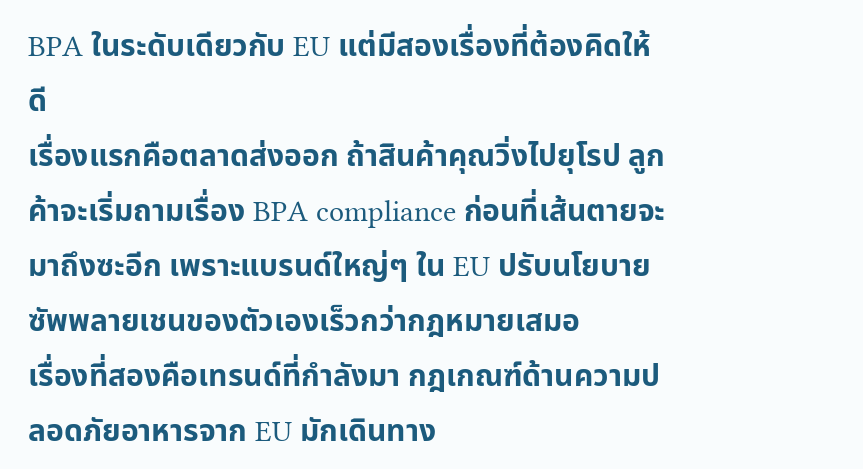BPA ในระดับเดียวกับ EU แต่มีสองเรื่องที่ต้องคิดให้ดี
เรื่องแรกคือตลาดส่งออก ถ้าสินค้าคุณวิ่งไปยุโรป ลูกค้าจะเริ่มถามเรื่อง BPA compliance ก่อนที่เส้นตายจะมาถึงซะอีก เพราะแบรนด์ใหญ่ๆ ใน EU ปรับนโยบายซัพพลายเชนของตัวเองเร็วกว่ากฎหมายเสมอ
เรื่องที่สองคือเทรนด์ที่กำลังมา กฎเกณฑ์ด้านความปลอดภัยอาหารจาก EU มักเดินทาง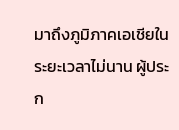มาถึงภูมิภาคเอเชียในระยะเวลาไม่นาน ผู้ประก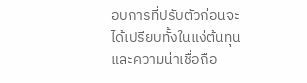อบการที่ปรับตัวก่อนจะได้เปรียบทั้งในแง่ต้นทุนและความน่าเชื่อถือ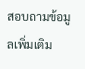สอบถามข้อมูลเพิ่มเติม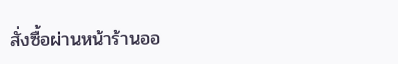สั่งซื้อผ่านหน้าร้านออ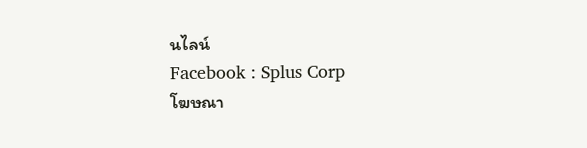นไลน์
Facebook : Splus Corp
โฆษณา